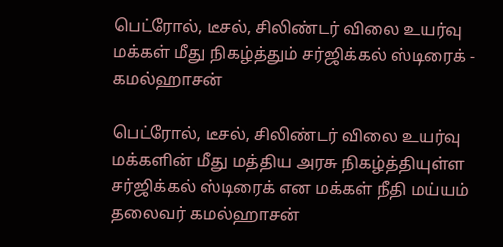பெட்ரோல், டீசல், சிலிண்டர் விலை உயர்வு மக்கள் மீது நிகழ்த்தும் சர்ஜிக்கல் ஸ்டிரைக் - கமல்ஹாசன்

பெட்ரோல், டீசல், சிலிண்டர் விலை உயர்வு மக்களின் மீது மத்திய அரசு நிகழ்த்தியுள்ள சர்ஜிக்கல் ஸ்டிரைக் என மக்கள் நீதி மய்யம் தலைவர் கமல்ஹாசன்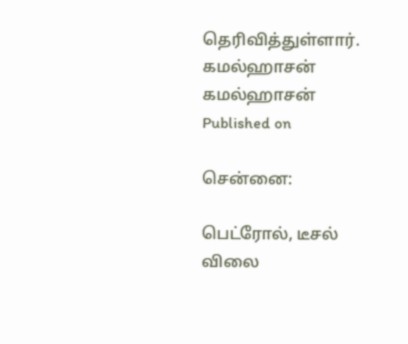தெரிவித்துள்ளார்.
கமல்ஹாசன்
கமல்ஹாசன்
Published on

சென்னை:

பெட்ரோல், டீசல் விலை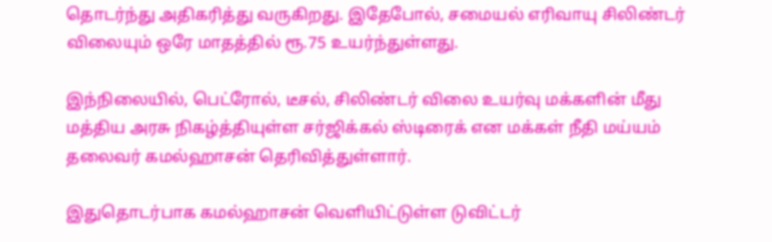தொடர்ந்து அதிகரித்து வருகிறது. இதேபோல், சமையல் எரிவாயு சிலிண்டர் விலையும் ஒரே மாதத்தில் ரூ.75 உயர்ந்துள்ளது.

இந்நிலையில், பெட்ரோல், டீசல், சிலிண்டர் விலை உயர்வு மக்களின் மீது மத்திய அரசு நிகழ்த்தியுள்ள சர்ஜிக்கல் ஸ்டிரைக் என மக்கள் நீதி மய்யம் தலைவர் கமல்ஹாசன் தெரிவித்துள்ளார்.

இதுதொடர்பாக கமல்ஹாசன் வெளியிட்டுள்ள டுவிட்டர்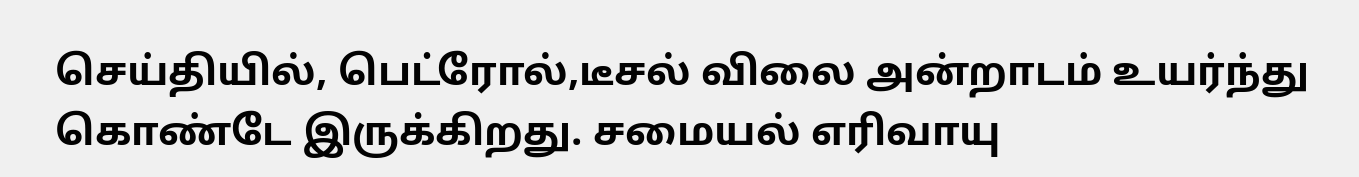செய்தியில், பெட்ரோல்,டீசல் விலை அன்றாடம் உயர்ந்து கொண்டே இருக்கிறது. சமையல் எரிவாயு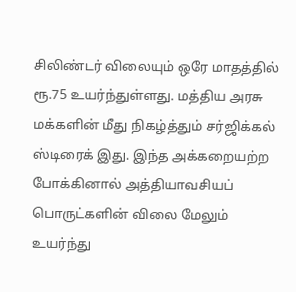சிலிண்டர் விலையும் ஒரே மாதத்தில் ரூ.75 உயர்ந்துள்ளது. மத்திய அரசு மக்களின் மீது நிகழ்த்தும் சர்ஜிக்கல் ஸ்டிரைக் இது. இந்த அக்கறையற்ற போக்கினால் அத்தியாவசியப் பொருட்களின் விலை மேலும் உயர்ந்து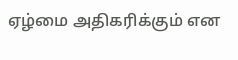ஏழ்மை அதிகரிக்கும் என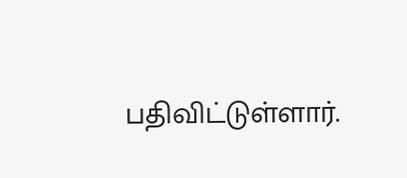பதிவிட்டுள்ளார்.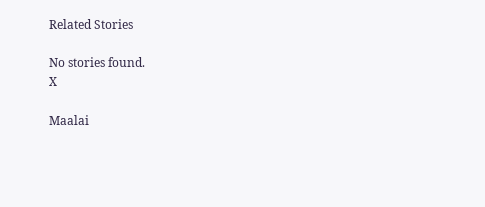Related Stories

No stories found.
X

Maalai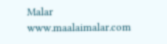Malar
www.maalaimalar.com